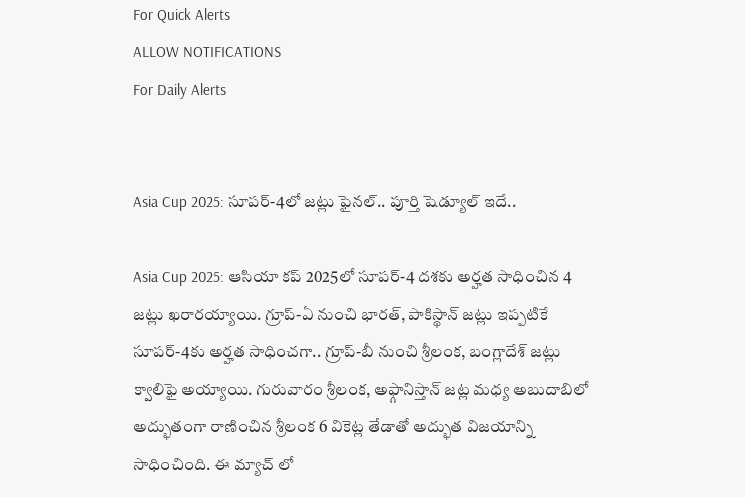For Quick Alerts
ALLOW NOTIFICATIONS
For Daily Alerts


Asia Cup 2025: సూపర్-4లో జట్లు ఫైనల్.. పూర్తి షెడ్యూల్ ఇదే..

Asia Cup 2025: ఆసియా కప్ 2025లో సూపర్-4 దశకు అర్హత సాధించిన 4 జట్లు ఖరారయ్యాయి. గ్రూప్-ఏ నుంచి భారత్, పాకిస్థాన్ జట్లు ఇప్పటికే సూపర్-4కు అర్హత సాధించగా.. గ్రూప్-బీ నుంచి శ్రీలంక, బంగ్లాదేశ్ జట్లు క్వాలిఫై అయ్యాయి. గురువారం శ్రీలంక, అఫ్గానిస్తాన్ జట్ల మధ్య అబుదాబిలో అద్భుతంగా రాణించిన శ్రీలంక 6 వికెట్ల తేడాతో అద్భుత విజయాన్ని సాధించింది. ఈ మ్యాచ్ లో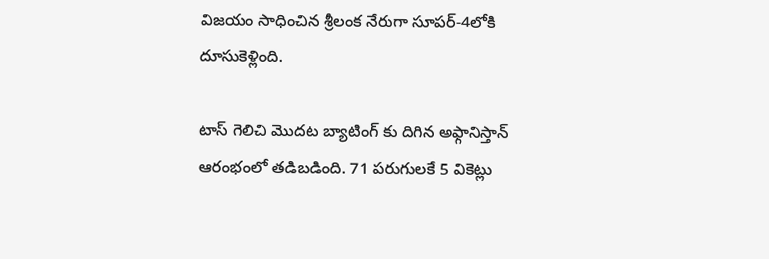విజయం సాధించిన శ్రీలంక నేరుగా సూపర్-4లోకి దూసుకెళ్లింది.

టాస్ గెలిచి మొదట బ్యాటింగ్ కు దిగిన అఫ్గానిస్తాన్ ఆరంభంలో తడిబడింది. 71 పరుగులకే 5 వికెట్లు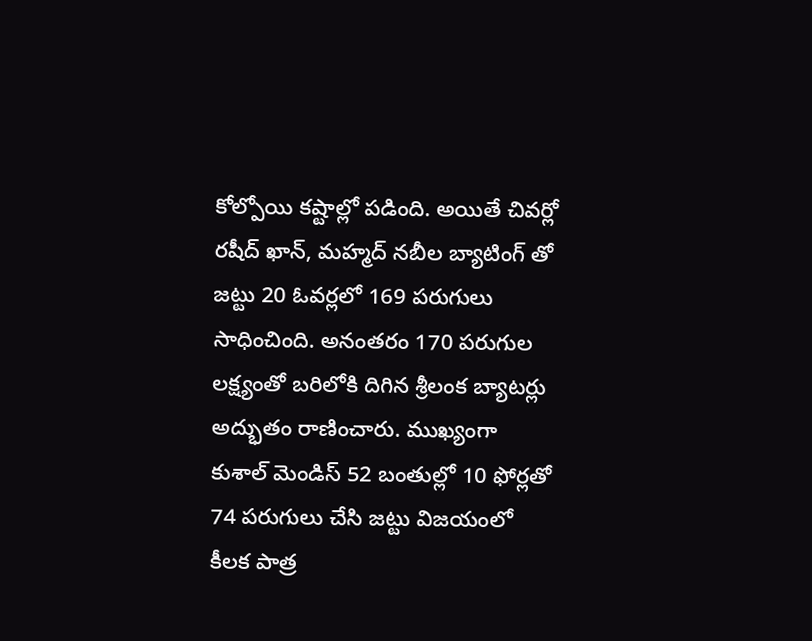కోల్పోయి కష్టాల్లో పడింది. అయితే చివర్లో రషీద్ ఖాన్, మహ్మద్ నబీల బ్యాటింగ్ తో జట్టు 20 ఓవర్లలో 169 పరుగులు సాధించింది. అనంతరం 170 పరుగుల లక్ష్యంతో బరిలోకి దిగిన శ్రీలంక బ్యాటర్లు అద్భుతం రాణించారు. ముఖ్యంగా కుశాల్ మెండిస్ 52 బంతుల్లో 10 ఫోర్లతో 74 పరుగులు చేసి జట్టు విజయంలో కీలక పాత్ర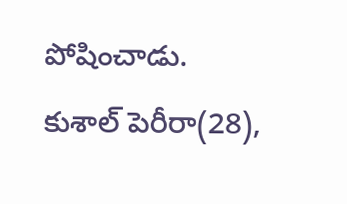పోషించాడు. కుశాల్ పెరీరా(28),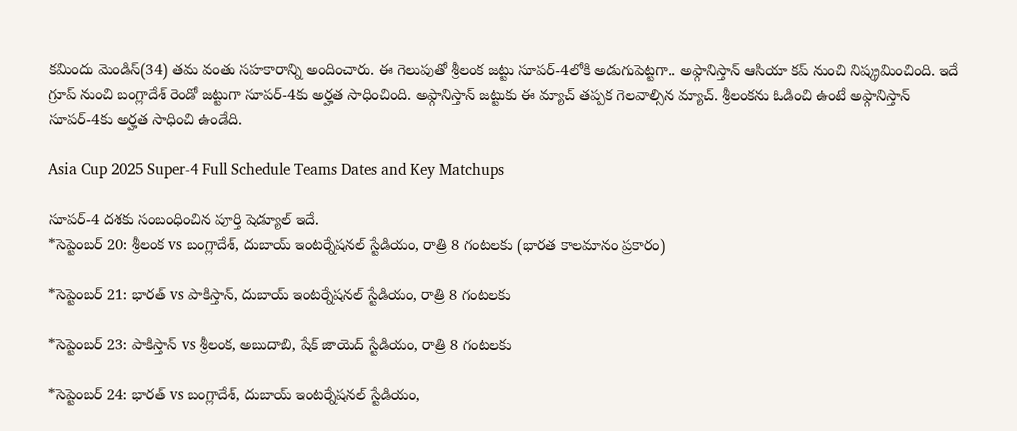కమిందు మెండిస్(34) తమ వంతు సహకారాన్ని అందించారు. ఈ గెలుపుతో శ్రీలంక జట్టు సూపర్-4లోకి అడుగుపెట్టగా.. అఫ్గానిస్తాన్ ఆసియా కప్ నుంచి నిష్క్రమించింది. ఇదే గ్రూప్ నుంచి బంగ్లాదేశ్ రెండో జట్టుగా సూపర్-4కు అర్హత సాధించింది. అఫ్గానిస్తాన్ జట్టుకు ఈ మ్యాచ్ తప్పక గెలవాల్సిన మ్యాచ్. శ్రీలంకను ఓడించి ఉంటే అఫ్గానిస్తాన్ సూపర్-4కు అర్హత సాధించి ఉండేది.

Asia Cup 2025 Super-4 Full Schedule Teams Dates and Key Matchups

సూపర్-4 దశకు సంబంధించిన పూర్తి షెడ్యూల్ ఇదే.
*సెప్టెంబర్ 20: శ్రీలంక vs బంగ్లాదేశ్, దుబాయ్ ఇంటర్నేషనల్ స్టేడియం, రాత్రి 8 గంటలకు (భారత కాలమానం ప్రకారం)

*సెప్టెంబర్ 21: భారత్ vs పాకిస్తాన్, దుబాయ్ ఇంటర్నేషనల్ స్టేడియం, రాత్రి 8 గంటలకు

*సెప్టెంబర్ 23: పాకిస్తాన్ vs శ్రీలంక, అబుదాబి, షేక్ జాయెద్ స్టేడియం, రాత్రి 8 గంటలకు

*సెప్టెంబర్ 24: భారత్ vs బంగ్లాదేశ్, దుబాయ్ ఇంటర్నేషనల్ స్టేడియం,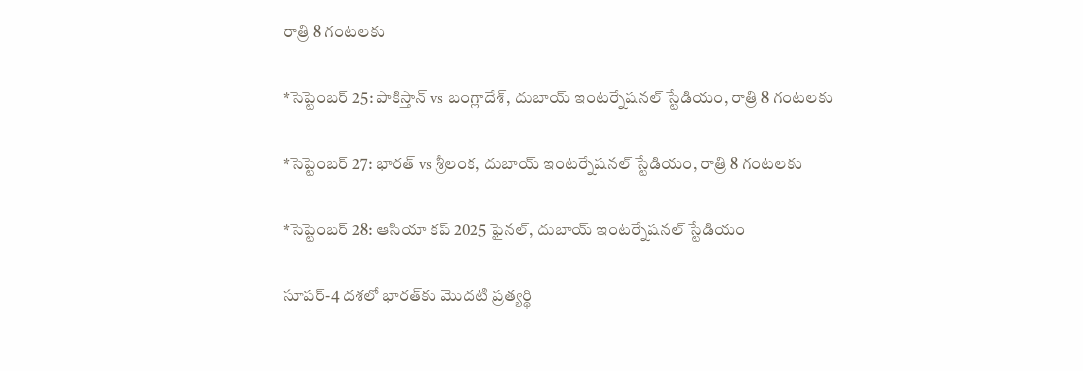రాత్రి 8 గంటలకు

*సెప్టెంబర్ 25: పాకిస్తాన్ vs బంగ్లాదేశ్, దుబాయ్ ఇంటర్నేషనల్ స్టేడియం, రాత్రి 8 గంటలకు

*సెప్టెంబర్ 27: భారత్ vs శ్రీలంక, దుబాయ్ ఇంటర్నేషనల్ స్టేడియం, రాత్రి 8 గంటలకు

*సెప్టెంబర్ 28: ఆసియా కప్ 2025 ఫైనల్, దుబాయ్ ఇంటర్నేషనల్ స్టేడియం

సూపర్-4 దశలో భారత్‌కు మొదటి ప్రత్యర్థి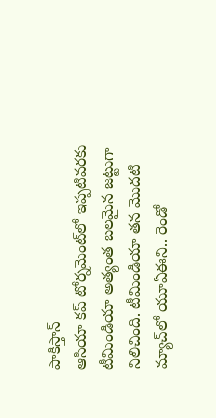పాకిస్తాన్
ఆసియా కప్ టోర్నమెంట్‌లో ఇప్పటివరకు టీమిండియా అత్యంత బలమైన జట్టుగా నిలిచింది. టీమిండియా తన మొదటి మ్యాచ్‌లో యూఏఈని.. రెండో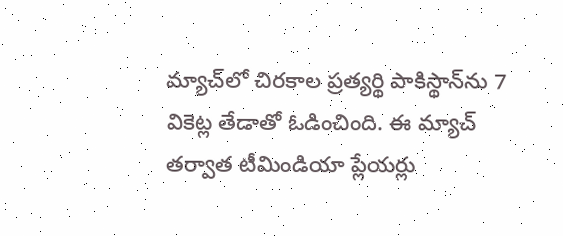మ్యాచ్‌లో చిరకాల ప్రత్యర్థి పాకిస్థాన్‌ను 7 వికెట్ల తేడాతో ఓడించింది. ఈ మ్యాచ్ తర్వాత టీమిండియా ప్లేయర్లు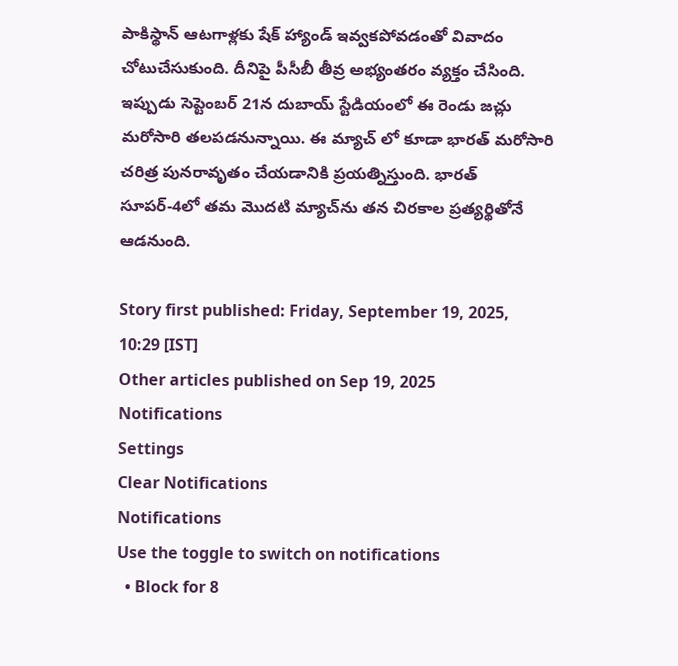పాకిస్థాన్ ఆటగాళ్లకు షేక్ హ్యాండ్ ఇవ్వకపోవడంతో వివాదం చోటుచేసుకుంది. దీనిపై పీసీబీ తీవ్ర అభ్యంతరం వ్యక్తం చేసింది. ఇప్పుడు సెప్టెంబర్ 21న దుబాయ్ స్టేడియంలో ఈ రెండు జచ్లు మరోసారి తలపడనున్నాయి. ఈ మ్యాచ్ లో కూడా భారత్ మరోసారి చరిత్ర పునరావృతం చేయడానికి ప్రయత్నిస్తుంది. భారత్ సూపర్-4లో తమ మొదటి మ్యాచ్‌ను తన చిరకాల ప్రత్యర్థితోనే ఆడనుంది.

Story first published: Friday, September 19, 2025, 10:29 [IST]
Other articles published on Sep 19, 2025
Notifications
Settings
Clear Notifications
Notifications
Use the toggle to switch on notifications
  • Block for 8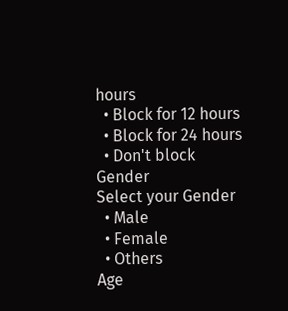hours
  • Block for 12 hours
  • Block for 24 hours
  • Don't block
Gender
Select your Gender
  • Male
  • Female
  • Others
Age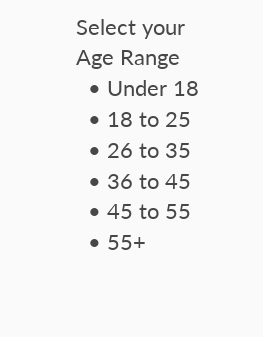Select your Age Range
  • Under 18
  • 18 to 25
  • 26 to 35
  • 36 to 45
  • 45 to 55
  • 55+